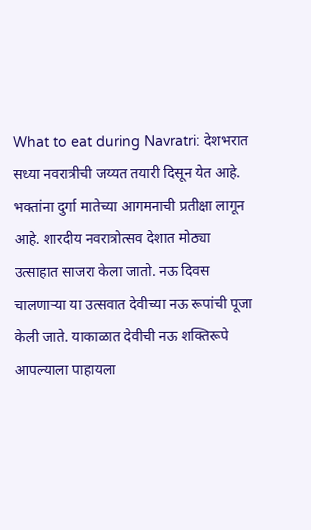What to eat during Navratri: देशभरात सध्या नवरात्रीची जय्यत तयारी दिसून येत आहे. भक्तांना दुर्गा मातेच्या आगमनाची प्रतीक्षा लागून आहे. शारदीय नवरात्रोत्सव देशात मोठ्या उत्साहात साजरा केला जातो. नऊ दिवस चालणाऱ्या या उत्सवात देवीच्या नऊ रूपांची पूजा केली जाते. याकाळात देवीची नऊ शक्तिरूपे आपल्याला पाहायला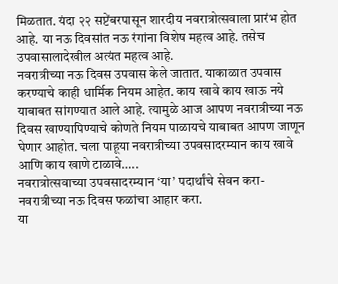मिळतात. यंदा २२ सप्टेंबरपासून शारदीय नवरात्रोत्सवाला प्रारंभ होत आहे. या नऊ दिवसांत नऊ रंगांना विशेष महत्व आहे. तसेच उपवासालादेखील अत्यंत महत्व आहे.
नवरात्रीच्या नऊ दिवस उपवास केले जातात. याकाळात उपवास करण्याचे काही धार्मिक नियम आहेत. काय खावे काय खाऊ नये याबाबत सांगण्यात आले आहे. त्यामुळे आज आपण नवरात्रीच्या नऊ दिवस खाण्यापिण्याचे कोणते नियम पाळायचे याबाबत आपण जाणून घेणार आहोत. चला पाहूया नवरात्रीच्या उपवसादरम्यान काय खावे आणि काय खाणे टाळावे…..
नवरात्रोत्सवाच्या उपवसादरम्यान ‘या’ पदार्थांचे सेवन करा-
नवरात्रीच्या नऊ दिवस फळांचा आहार करा.
या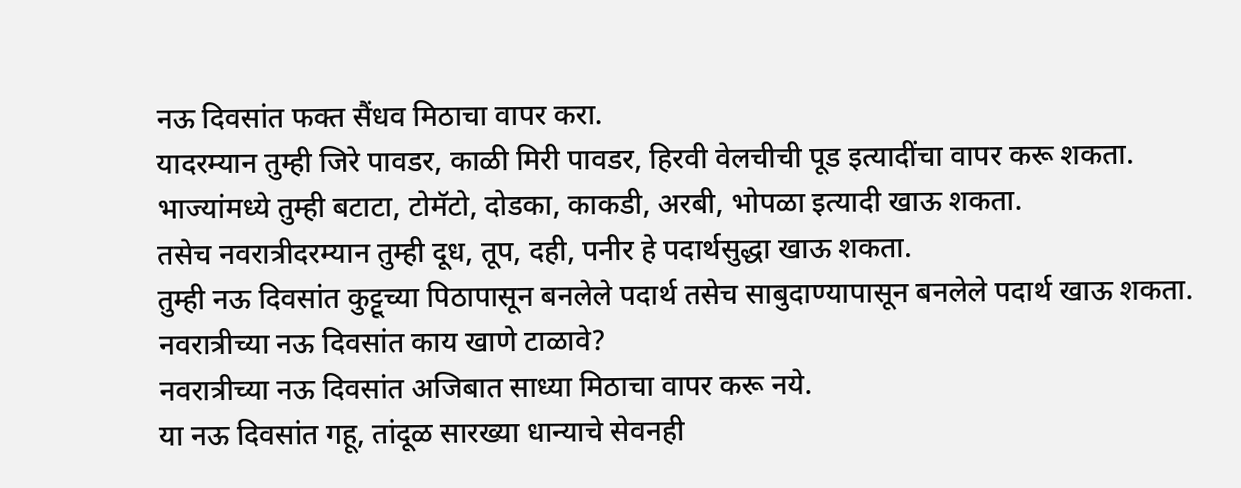नऊ दिवसांत फक्त सैंधव मिठाचा वापर करा.
यादरम्यान तुम्ही जिरे पावडर, काळी मिरी पावडर, हिरवी वेलचीची पूड इत्यादींचा वापर करू शकता.
भाज्यांमध्ये तुम्ही बटाटा, टोमॅटो, दोडका, काकडी, अरबी, भोपळा इत्यादी खाऊ शकता.
तसेच नवरात्रीदरम्यान तुम्ही दूध, तूप, दही, पनीर हे पदार्थसुद्धा खाऊ शकता.
तुम्ही नऊ दिवसांत कुट्टूच्या पिठापासून बनलेले पदार्थ तसेच साबुदाण्यापासून बनलेले पदार्थ खाऊ शकता.
नवरात्रीच्या नऊ दिवसांत काय खाणे टाळावे?
नवरात्रीच्या नऊ दिवसांत अजिबात साध्या मिठाचा वापर करू नये.
या नऊ दिवसांत गहू, तांदूळ सारख्या धान्याचे सेवनही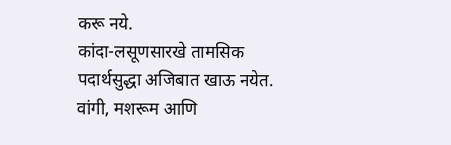करू नये.
कांदा-लसूणसारखे तामसिक पदार्थसुद्धा अजिबात खाऊ नयेत.
वांगी, मशरूम आणि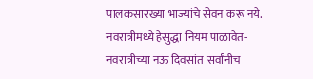पालकसारख्या भाज्यांचे सेवन करू नये.
नवरात्रीमध्ये हेसुद्धा नियम पाळावेत-
नवरात्रीच्या नऊ दिवसांत सर्वांनीच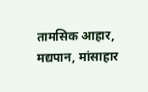तामसिक आहार, मद्यपान, मांसाहार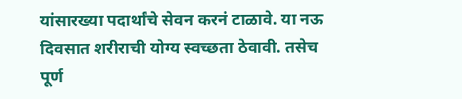यांसारख्या पदार्थांचे सेवन करनं टाळावे. या नऊ दिवसात शरीराची योग्य स्वच्छता ठेवावी. तसेच पूर्ण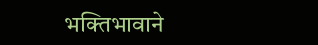भक्तिभावाने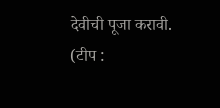देवीची पूजा करावी.
(टीप :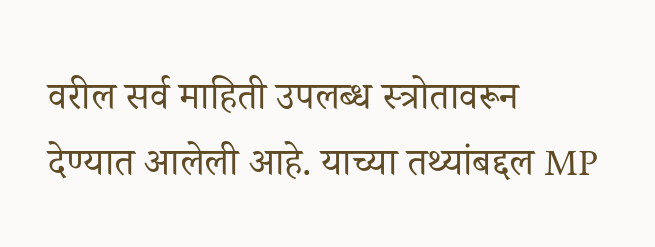वरील सर्व माहिती उपलब्ध स्त्रोतावरून देण्यात आलेली आहे. याच्या तथ्यांबद्दल MP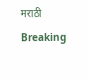मराठी Breaking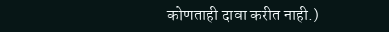कोणताही दावा करीत नाही.)